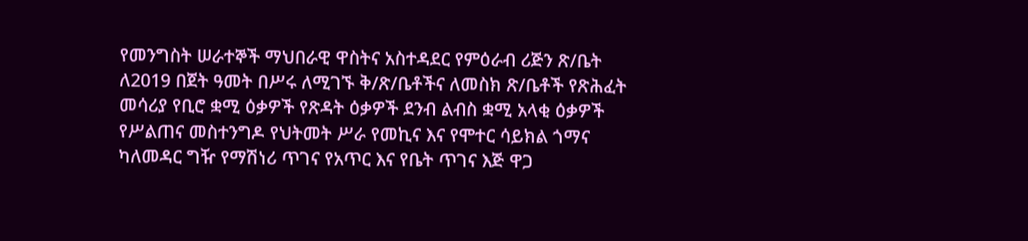የመንግስት ሠራተኞች ማህበራዊ ዋስትና አስተዳደር የምዕራብ ሪጅን ጽ/ቤት ለ2019 በጀት ዓመት በሥሩ ለሚገኙ ቅ/ጽ/ቤቶችና ለመስክ ጽ/ቤቶች የጽሕፈት መሳሪያ የቢሮ ቋሚ ዕቃዎች የጽዳት ዕቃዎች ደንብ ልብስ ቋሚ አላቂ ዕቃዎች የሥልጠና መስተንግዶ የህትመት ሥራ የመኪና እና የሞተር ሳይክል ጎማና ካለመዳር ግዥ የማሽነሪ ጥገና የአጥር እና የቤት ጥገና እጅ ዋጋ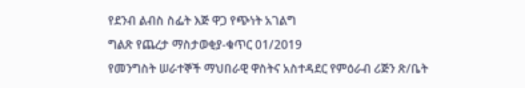የደንብ ልብስ ስፌት እጅ ዋጋ የጭነት አገልግ
ግልጽ የጨረታ ማስታወቂያ-ቁጥር 01/2019
የመንግስት ሠራተኞች ማህበራዊ ዋስትና አስተዳደር የምዕራብ ሪጅን ጽ/ቤት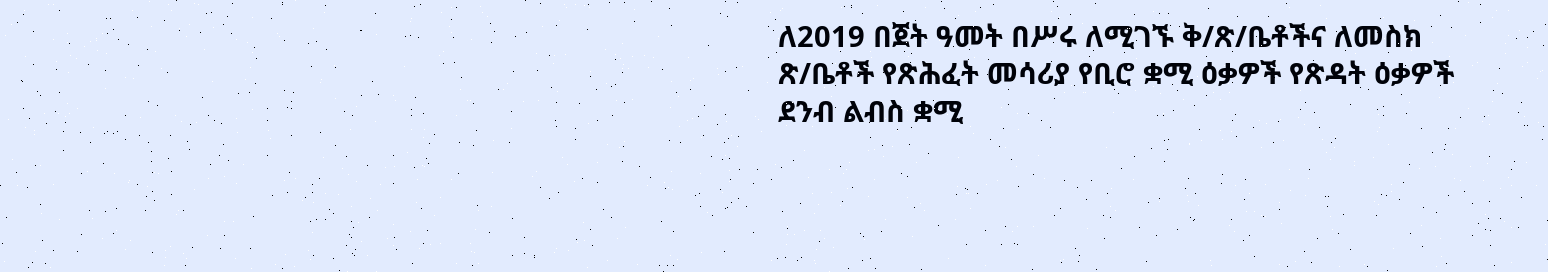ለ2019 በጀት ዓመት በሥሩ ለሚገኙ ቅ/ጽ/ቤቶችና ለመስክ ጽ/ቤቶች የጽሕፈት መሳሪያ የቢሮ ቋሚ ዕቃዎች የጽዳት ዕቃዎች ደንብ ልብስ ቋሚ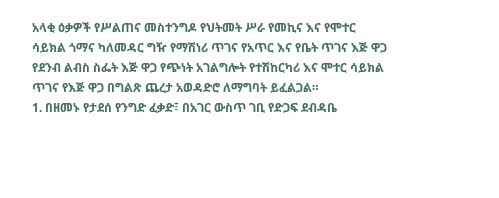አላቂ ዕቃዎች የሥልጠና መስተንግዶ የህትመት ሥራ የመኪና እና የሞተር ሳይክል ጎማና ካለመዳር ግዥ የማሽነሪ ጥገና የአጥር እና የቤት ጥገና እጅ ዋጋ የደንብ ልብስ ስፌት እጅ ዋጋ የጭነት አገልግሎት የተሽከርካሪ እና ሞተር ሳይክል ጥገና የእጅ ዋጋ በግልጽ ጨረታ አወዳድሮ ለማግባት ይፈልጋል።
1. በዘመኑ የታደሰ የንግድ ፈቃድ፣ በአገር ውስጥ ገቢ የድጋፍ ደብዳቤ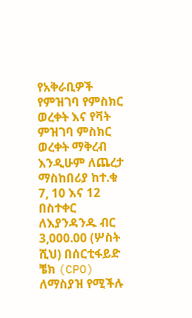የአቅራቢዎች የምዝገባ የምስክር ወረቀት እና የቫት ምዝገባ ምስክር ወረቀት ማቅረብ እንዲሁም ለጨረታ ማስከበሪያ ከተ.ቁ 7, 10 እና 12 በስተቀር ለእያንዳንዱ ብር 3,000.00 (ሦስት ሺህ) በሰርቲፋይድ ቼክ (CPO) ለማስያዝ የሚችሉ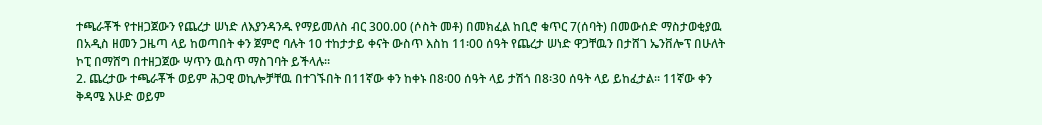ተጫራቾች የተዘጋጀውን የጨረታ ሠነድ ለእያንዳንዱ የማይመለስ ብር 300.00 (ሶስት መቶ) በመክፈል ከቢሮ ቁጥር 7(ሰባት) በመውሰድ ማስታወቂያዉ በአዲስ ዘመን ጋዜጣ ላይ ከወጣበት ቀን ጀምሮ ባሉት 10 ተከታታይ ቀናት ውስጥ እስከ 11፡00 ሰዓት የጨረታ ሠነድ ዋጋቸዉን በታሸገ ኤንቨሎፕ በሁለት ኮፒ በማሸግ በተዘጋጀው ሣጥን ዉስጥ ማስገባት ይችላሉ።
2. ጨረታው ተጫራቾች ወይም ሕጋዊ ወኪሎቻቸዉ በተገኙበት በ11ኛው ቀን ከቀኑ በ8፡00 ሰዓት ላይ ታሽጎ በ8፡30 ሰዓት ላይ ይከፈታል፡፡ 11ኛው ቀን ቅዳሜ እሁድ ወይም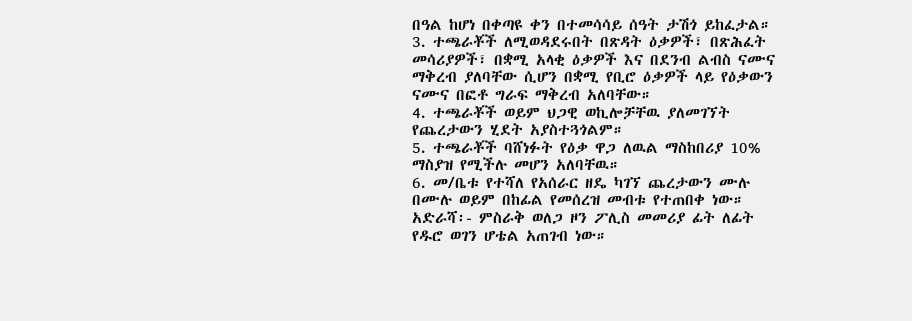በዓል ከሆነ በቀጣዩ ቀን በተመሳሳይ ሰዓት ታሽጎ ይከፈታል።
3. ተጫራቾች ለሚወዳደሩበት በጽዳት ዕቃዎች፣ በጽሕፈት መሳሪያዎች፣ በቋሚ አላቂ ዕቃዎች እና በደንብ ልብስ ናሙና ማቅረብ ያለባቸው ሲሆን በቋሚ የቢሮ ዕቃዎች ላይ የዕቃውን ናሙና በፎቶ ግራፍ ማቅረብ አለባቸው።
4. ተጫራቾች ወይም ህጋዊ ወኪሎቻቸዉ ያለመገኘት የጨረታውን ሂደት አያስተጓጎልም።
5. ተጫራቾች ባሸነፉት የዕቃ ዋጋ ለዉል ማስከበሪያ 10% ማስያዝ የሚችሉ መሆን አለባቸዉ።
6. መ/ቤቱ የተሻለ የአሰራር ዘዴ ካገኘ ጨረታውን ሙሉ በሙሉ ወይም በከፊል የመሰረዝ መብቱ የተጠበቀ ነው።
አድራሻ፡- ምስራቅ ወለጋ ዞን ፖሊስ መመሪያ ፊት ለፊት የዱሮ ወገን ሆቴል አጠገብ ነው።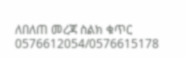ለበለጠ መረጃ ስልክ ቁጥር 0576612054/0576615178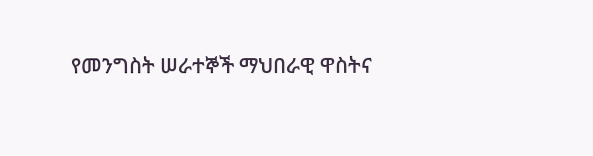የመንግስት ሠራተኞች ማህበራዊ ዋስትና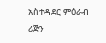አስተዳደር ምዕራብ ሪጅን